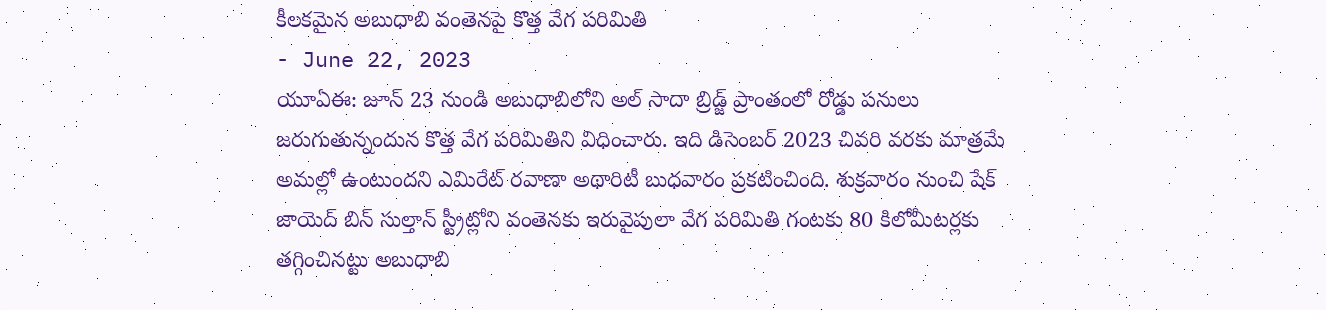కీలకమైన అబుధాబి వంతెనపై కొత్త వేగ పరిమితి
- June 22, 2023
యూఏఈ: జూన్ 23 నుండి అబుధాబిలోని అల్ సాదా బ్రిడ్జ్ ప్రాంతంలో రోడ్డు పనులు జరుగుతున్నందున కొత్త వేగ పరిమితిని విధించారు. ఇది డిసెంబర్ 2023 చివరి వరకు మాత్రమే అమల్లో ఉంటుందని ఎమిరేట్ రవాణా అథారిటీ బుధవారం ప్రకటించింది. శుక్రవారం నుంచి షేక్ జాయెద్ బిన్ సుల్తాన్ స్ట్రీట్లోని వంతెనకు ఇరువైపులా వేగ పరిమితి గంటకు 80 కిలోమీటర్లకు తగ్గించినట్టు అబుధాబి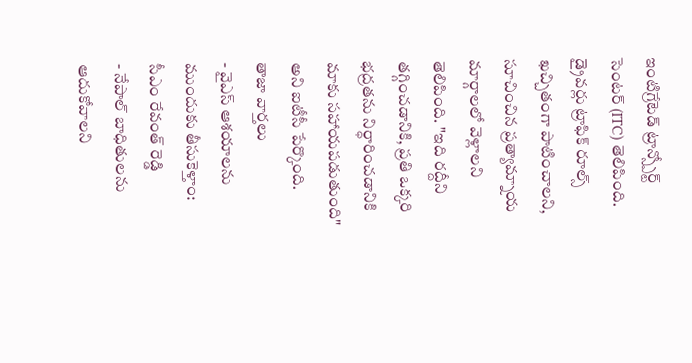ఇంటిగ్రేటెడ్ ట్రాన్స్పోర్ట్ సెంటర్ (ITC) తెలిపింది. డ్రైవర్లు ట్రాఫిక్ రూల్స్ ఖచ్చితంగా పాటించాలని, సూచించిన ప్రత్యామ్నాయ మార్గాలలో వెళ్లాలని తెలిపింది. "ఇది రద్దీని తగ్గించడానికి, ప్రతి ఒక్కరి భద్రతను నిర్ధారించడానికి మాకు సహాయపడుతుంది" అని ఐటీసీ పేర్కొంది.
తాజా వార్తలు
- వైఎస్ ఆశయాలను ముందుకు తీసుకెళ్తాం: సీఎం రేవంత్ రెడ్డి
- నేపాల్ బాధితులను ఆదుకోవాలని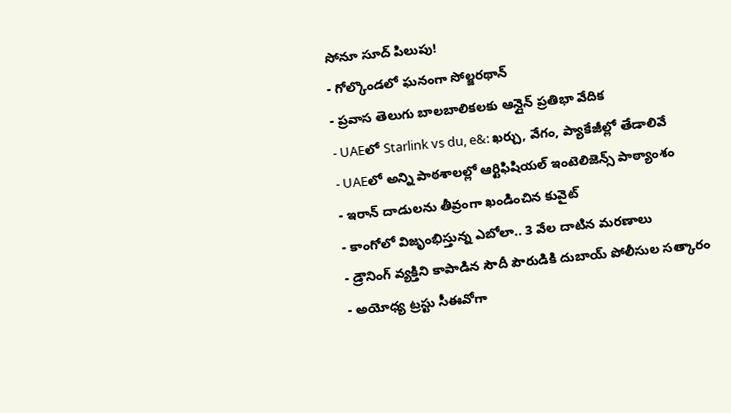సోనూ సూద్ పిలుపు!
- గోల్కొండలో ఘనంగా సోల్జరథాన్
- ప్రవాస తెలుగు బాలబాలికలకు ఆన్లైన్ ప్రతిభా వేదిక
- UAEలో Starlink vs du, e&: ఖర్చు, వేగం, ప్యాకేజీల్లో తేడాలివే
- UAEలో అన్ని పాఠశాలల్లో ఆర్టిఫిషియల్ ఇంటెలిజెన్స్ పాఠ్యాంశం
- ఇరాన్ దాడులను తీవ్రంగా ఖండించిన కువైట్
- కాంగోలో విజృంభిస్తున్న ఎబోలా.. 3 వేల దాటిన మరణాలు
- డ్రౌనింగ్ వ్యక్తిని కాపాడిన సౌదీ పౌరుడికి దుబాయ్ పోలీసుల సత్కారం
- అయోధ్య ట్రస్టు సీఈవోగా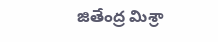జితేంద్ర మిశ్రా